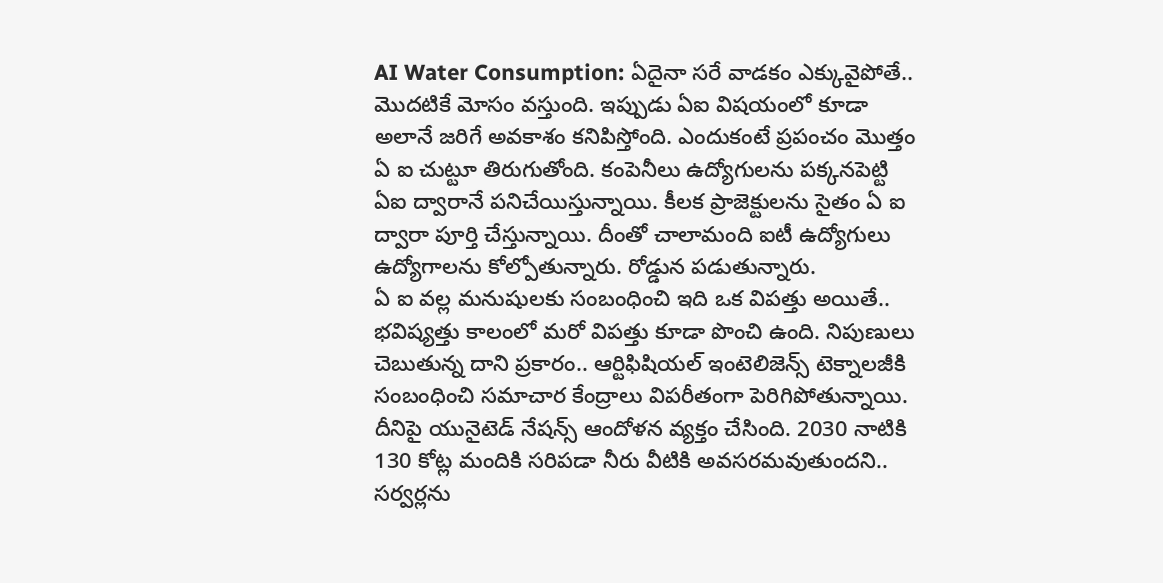AI Water Consumption: ఏదైనా సరే వాడకం ఎక్కువైపోతే.. మొదటికే మోసం వస్తుంది. ఇప్పుడు ఏఐ విషయంలో కూడా అలానే జరిగే అవకాశం కనిపిస్తోంది. ఎందుకంటే ప్రపంచం మొత్తం ఏ ఐ చుట్టూ తిరుగుతోంది. కంపెనీలు ఉద్యోగులను పక్కనపెట్టి ఏఐ ద్వారానే పనిచేయిస్తున్నాయి. కీలక ప్రాజెక్టులను సైతం ఏ ఐ ద్వారా పూర్తి చేస్తున్నాయి. దీంతో చాలామంది ఐటీ ఉద్యోగులు ఉద్యోగాలను కోల్పోతున్నారు. రోడ్డున పడుతున్నారు.
ఏ ఐ వల్ల మనుషులకు సంబంధించి ఇది ఒక విపత్తు అయితే.. భవిష్యత్తు కాలంలో మరో విపత్తు కూడా పొంచి ఉంది. నిపుణులు చెబుతున్న దాని ప్రకారం.. ఆర్టిఫిషియల్ ఇంటెలిజెన్స్ టెక్నాలజీకి సంబంధించి సమాచార కేంద్రాలు విపరీతంగా పెరిగిపోతున్నాయి. దీనిపై యునైటెడ్ నేషన్స్ ఆందోళన వ్యక్తం చేసింది. 2030 నాటికి 130 కోట్ల మందికి సరిపడా నీరు వీటికి అవసరమవుతుందని.. సర్వర్లను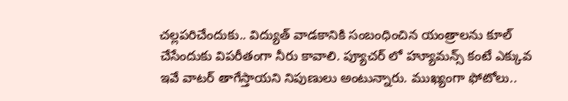చల్లపరిచేందుకు.. విద్యుత్ వాడకానికి సంబంధించిన యంత్రాలను కూల్ చేసేందుకు విపరీతంగా నీరు కావాలి. ప్యూచర్ లో హ్యూమన్స్ కంటే ఎక్కువ ఇవే వాటర్ తాగేస్తాయని నిపుణులు అంటున్నారు. ముఖ్యంగా ఫోటోలు..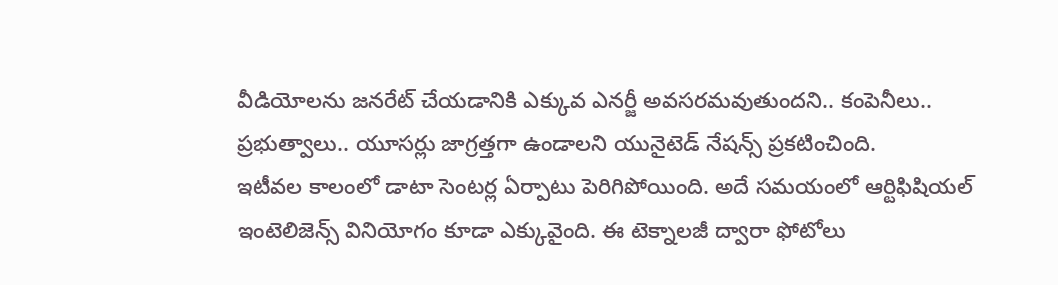వీడియోలను జనరేట్ చేయడానికి ఎక్కువ ఎనర్జీ అవసరమవుతుందని.. కంపెనీలు.. ప్రభుత్వాలు.. యూసర్లు జాగ్రత్తగా ఉండాలని యునైటెడ్ నేషన్స్ ప్రకటించింది.
ఇటీవల కాలంలో డాటా సెంటర్ల ఏర్పాటు పెరిగిపోయింది. అదే సమయంలో ఆర్టిఫిషియల్ ఇంటెలిజెన్స్ వినియోగం కూడా ఎక్కువైంది. ఈ టెక్నాలజీ ద్వారా ఫోటోలు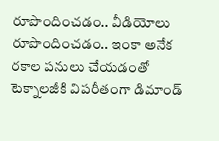రూపొందించడం.. వీడియోలు రూపొందించడం.. ఇంకా అనేక రకాల పనులు చేయడంతో టెక్నాలజీకి విపరీతంగా డిమాండ్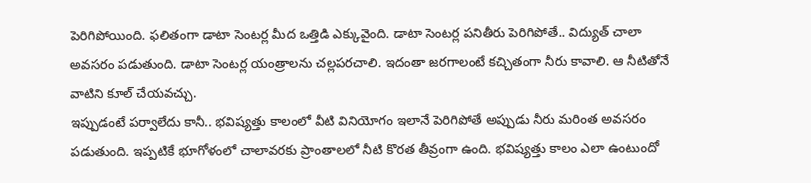పెరిగిపోయింది. ఫలితంగా డాటా సెంటర్ల మీద ఒత్తిడి ఎక్కువైంది. డాటా సెంటర్ల పనితీరు పెరిగిపోతే.. విద్యుత్ చాలా అవసరం పడుతుంది. డాటా సెంటర్ల యంత్రాలను చల్లపరచాలి. ఇదంతా జరగాలంటే కచ్చితంగా నీరు కావాలి. ఆ నీటితోనే వాటిని కూల్ చేయవచ్చు.
ఇప్పుడంటే పర్వాలేదు కానీ.. భవిష్యత్తు కాలంలో వీటి వినియోగం ఇలానే పెరిగిపోతే అప్పుడు నీరు మరింత అవసరం పడుతుంది. ఇప్పటికే భూగోళంలో చాలావరకు ప్రాంతాలలో నీటి కొరత తీవ్రంగా ఉంది. భవిష్యత్తు కాలం ఎలా ఉంటుందో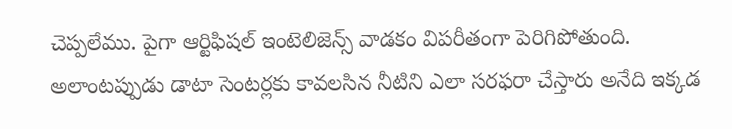చెప్పలేము. పైగా ఆర్టిఫిషల్ ఇంటెలిజెన్స్ వాడకం విపరీతంగా పెరిగిపోతుంది. అలాంటప్పుడు డాటా సెంటర్లకు కావలసిన నీటిని ఎలా సరఫరా చేస్తారు అనేది ఇక్కడ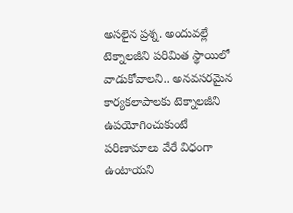అసలైన ప్రశ్న. అందువల్లే టెక్నాలజీని పరిమిత స్థాయిలో వాడుకోవాలని.. అనవసరమైన కార్యకలాపాలకు టెక్నాలజీని ఉపయోగించుకుంటే పరిణామాలు వేరే విధంగా ఉంటాయని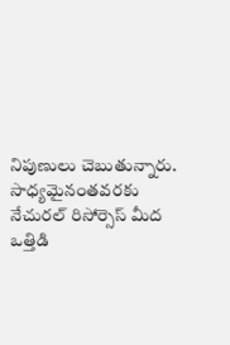నిపుణులు చెబుతున్నారు. సాధ్యమైనంతవరకు నేచురల్ రిసోర్సెస్ మీద ఒత్తిడి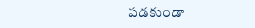పడకుండా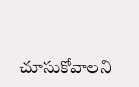చూసుకోవాలని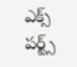ఎక్స్ పర్ట్స్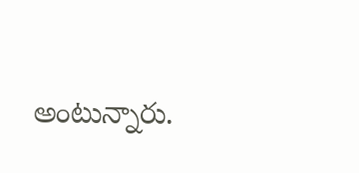అంటున్నారు.